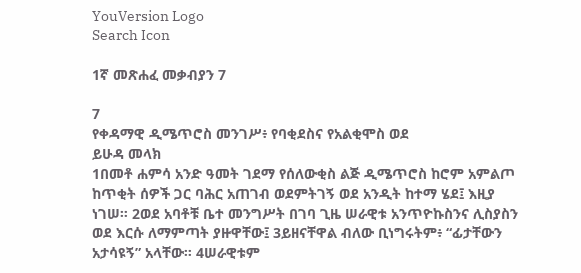YouVersion Logo
Search Icon

1ኛ መጽሐፈ መቃብያን 7

7
የቀዳማዊ ዲሜጥሮስ መንገሥ፥ የባቂደስና የአልቂሞስ ወደ
ይሁዳ መላክ
1በመቶ ሐምሳ አንድ ዓመት ገደማ የሰለውቂስ ልጅ ዲሜጥሮስ ከሮም አምልጦ ከጥቂት ሰዎች ጋር ባሕር አጠገብ ወደምትገኝ ወደ አንዲት ከተማ ሄደ፤ እዚያ ነገሠ። 2ወደ አባቶቹ ቤተ መንግሥት በገባ ጊዜ ሠራዊቱ አንጥዮኩስንና ሊስያስን ወደ እርሱ ለማምጣት ያዙዋቸው፤ 3ይዘናቸዋል ብለው ቢነግሩትም፥ “ፊታቸውን አታሳዩኝ” አላቸው። 4ሠራዊቱም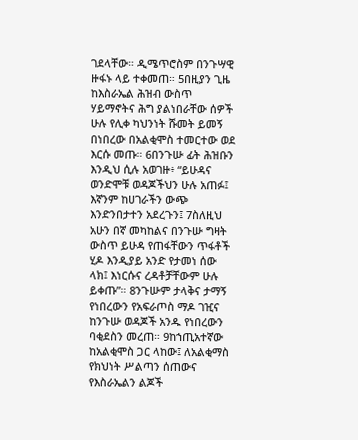ገደላቸው። ዲሜጥሮስም በንጉሣዊ ዙፋኑ ላይ ተቀመጠ። 5በዚያን ጊዜ ከእስራኤል ሕዝብ ውስጥ ሃይማኖትና ሕግ ያልነበራቸው ሰዎች ሁሉ የሊቀ ካህንነት ሹመት ይመኝ በነበረው በአልቂሞስ ተመርተው ወደ እርሱ መጡ። 6በንጉሡ ፊት ሕዝቡን እንዲህ ሲሉ አወገዙ፥ “ይሁዳና ወንድሞቹ ወዳጆችህን ሁሉ አጠፉ፤ እኛንም ከሀገራችን ውጭ እንድንበታተን አደረጉን፤ 7ስለዚህ አሁን በኛ መካከልና በንጉሡ ግዛት ውስጥ ይሁዳ የጠፋቸውን ጥፋቶች ሂዶ እንዲያይ አንድ የታመነ ሰው ላክ፤ እነርሱና ረዳቶቻቸውም ሁሉ ይቀጡ”። 8ንጉሡም ታላቅና ታማኝ የነበረውን የአፍራጦስ ማዶ ገዢና ከንጉሡ ወዳጆች አንዱ የነበረውን ባቂደስን መረጠ። 9ከኀጢአተኛው ከአልቂሞስ ጋር ላከው፤ ለአልቂማስ የክህነት ሥልጣን ሰጠውና የእስራኤልን ልጆች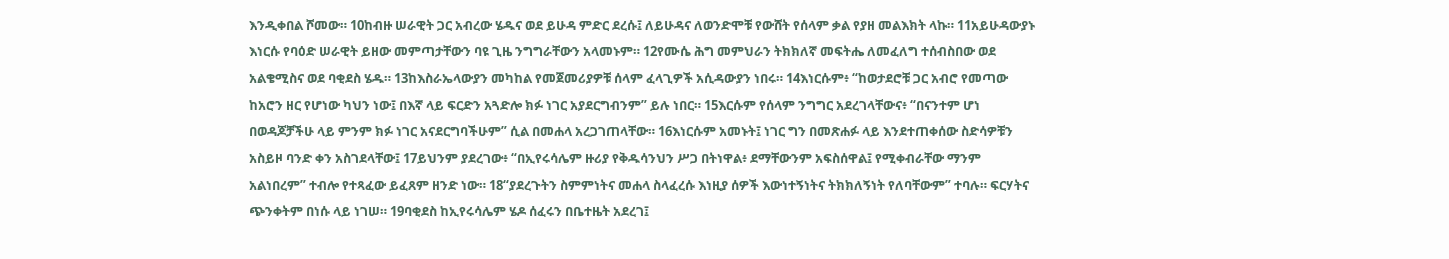እንዲቀበል ሾመው። 10ከብዙ ሠራዊት ጋር አብረው ሄዱና ወደ ይሁዳ ምድር ደረሱ፤ ለይሁዳና ለወንድሞቹ የውሸት የሰላም ቃል የያዘ መልእክት ላኩ። 11አይሁዳውያኑ እነርሱ የባዕድ ሠራዊት ይዘው መምጣታቸውን ባዩ ጊዜ ንግግራቸውን አላመኑም። 12የሙሴ ሕግ መምህራን ትክክለኛ መፍትሔ ለመፈለግ ተሰብስበው ወደ አልቄሚስና ወደ ባቂደስ ሄዱ። 13ከእስራኤላውያን መካከል የመጀመሪያዎቹ ሰላም ፈላጊዎች አሲዳውያን ነበሩ። 14እነርሱም፥ “ከወታደሮቹ ጋር አብሮ የመጣው ከአሮን ዘር የሆነው ካህን ነው፤ በእኛ ላይ ፍርድን አጓድሎ ክፉ ነገር አያደርግብንም” ይሉ ነበር። 15እርሱም የሰላም ንግግር አደረገላቸውና፥ “በናንተም ሆነ በወዳጆቻችሁ ላይ ምንም ክፉ ነገር አናደርግባችሁም” ሲል በመሐላ አረጋገጠላቸው። 16እነርሱም አመኑት፤ ነገር ግን በመጽሐፉ ላይ እንደተጠቀሰው ስድሳዎቹን አስይዞ ባንድ ቀን አስገደላቸው፤ 17ይህንም ያደረገው፥ “በኢየሩሳሌም ዙሪያ የቅዱሳንህን ሥጋ በትነዋል፥ ደማቸውንም አፍስሰዋል፤ የሚቀብራቸው ማንም አልነበረም” ተብሎ የተጻፈው ይፈጸም ዘንድ ነው። 18“ያደረጉትን ስምምነትና መሐላ ስላፈረሱ እነዚያ ሰዎች እውነተኝነትና ትክክለኝነት የለባቸውም” ተባሉ። ፍርሃትና ጭንቀትም በነሱ ላይ ነገሠ። 19ባቂደስ ከኢየሩሳሌም ሄዶ ሰፈሩን በቤተዜት አደረገ፤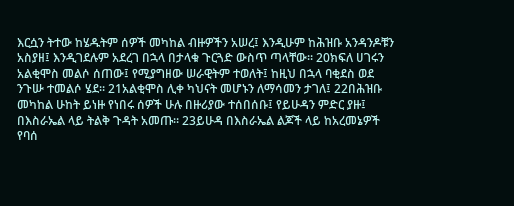እርሷን ትተው ከሄዱትም ሰዎች መካከል ብዙዎችን አሠረ፤ እንዲሁም ከሕዝቡ አንዳንዶቹን አስያዘ፤ እንዲገደሉም አደረገ በኋላ በታላቁ ጉርጓድ ውስጥ ጣላቸው። 20ክፍለ ሀገሩን አልቂሞስ መልሶ ሰጠው፤ የሚያግዘው ሠራዊትም ተወለት፤ ከዚህ በኋላ ባቂደስ ወደ ንጉሡ ተመልሶ ሄደ። 21አልቂሞስ ሊቀ ካህናት መሆኑን ለማሳመን ታገለ፤ 22በሕዝቡ መካከል ሁከት ይነዙ የነበሩ ሰዎች ሁሉ በዙሪያው ተሰበሰቡ፤ የይሁዳን ምድር ያዙ፤ በእስራኤል ላይ ትልቅ ጉዳት አመጡ። 23ይሁዳ በእስራኤል ልጆች ላይ ከአረመኔዎች የባሰ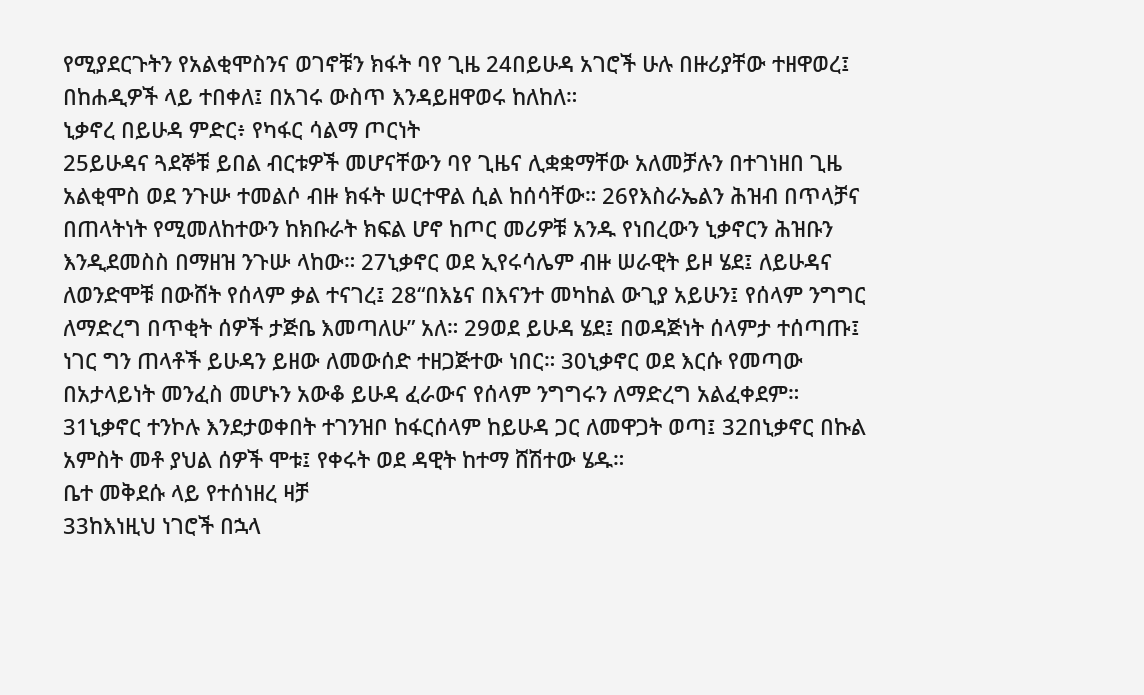የሚያደርጉትን የአልቂሞስንና ወገኖቹን ክፋት ባየ ጊዜ 24በይሁዳ አገሮች ሁሉ በዙሪያቸው ተዘዋወረ፤ በከሐዲዎች ላይ ተበቀለ፤ በአገሩ ውስጥ እንዳይዘዋወሩ ከለከለ።
ኒቃኖረ በይሁዳ ምድር፥ የካፋር ሳልማ ጦርነት
25ይሁዳና ጓደኞቹ ይበል ብርቱዎች መሆናቸውን ባየ ጊዜና ሊቋቋማቸው አለመቻሉን በተገነዘበ ጊዜ አልቂሞስ ወደ ንጉሡ ተመልሶ ብዙ ክፋት ሠርተዋል ሲል ከሰሳቸው። 26የእስራኤልን ሕዝብ በጥላቻና በጠላትነት የሚመለከተውን ከክቡራት ክፍል ሆኖ ከጦር መሪዎቹ አንዱ የነበረውን ኒቃኖርን ሕዝቡን እንዲደመስስ በማዘዝ ንጉሡ ላከው። 27ኒቃኖር ወደ ኢየሩሳሌም ብዙ ሠራዊት ይዞ ሄደ፤ ለይሁዳና ለወንድሞቹ በውሸት የሰላም ቃል ተናገረ፤ 28“በእኔና በእናንተ መካከል ውጊያ አይሁን፤ የሰላም ንግግር ለማድረግ በጥቂት ሰዎች ታጅቤ እመጣለሁ” አለ። 29ወደ ይሁዳ ሄደ፤ በወዳጅነት ሰላምታ ተሰጣጡ፤ ነገር ግን ጠላቶች ይሁዳን ይዘው ለመውሰድ ተዘጋጅተው ነበር። 30ኒቃኖር ወደ እርሱ የመጣው በአታላይነት መንፈስ መሆኑን አውቆ ይሁዳ ፈራውና የሰላም ንግግሩን ለማድረግ አልፈቀደም። 31ኒቃኖር ተንኮሉ እንደታወቀበት ተገንዝቦ ከፋርሰላም ከይሁዳ ጋር ለመዋጋት ወጣ፤ 32በኒቃኖር በኩል አምስት መቶ ያህል ሰዎች ሞቱ፤ የቀሩት ወደ ዳዊት ከተማ ሸሽተው ሄዱ።
ቤተ መቅደሱ ላይ የተሰነዘረ ዛቻ
33ከእነዚህ ነገሮች በኋላ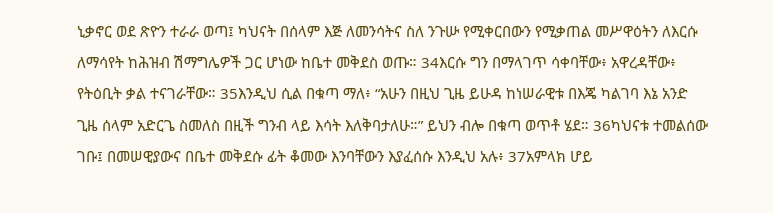ኒቃኖር ወደ ጽዮን ተራራ ወጣ፤ ካህናት በሰላም እጅ ለመንሳትና ስለ ንጉሡ የሚቀርበውን የሚቃጠል መሥዋዕትን ለእርሱ ለማሳየት ከሕዝብ ሽማግሌዎች ጋር ሆነው ከቤተ መቅደስ ወጡ። 34እርሱ ግን በማላገጥ ሳቀባቸው፥ አዋረዳቸው፥ የትዕቢት ቃል ተናገራቸው። 35እንዲህ ሲል በቁጣ ማለ፥ “አሁን በዚህ ጊዜ ይሁዳ ከነሠራዊቱ በእጄ ካልገባ እኔ አንድ ጊዜ ሰላም አድርጌ ስመለስ በዚች ግንብ ላይ እሳት እለቅባታለሁ።” ይህን ብሎ በቁጣ ወጥቶ ሄደ። 36ካህናቱ ተመልሰው ገቡ፤ በመሠዊያውና በቤተ መቅደሱ ፊት ቆመው እንባቸውን እያፈሰሱ እንዲህ አሉ፥ 37አምላክ ሆይ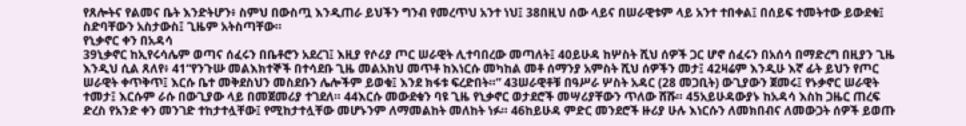የጸሎትና የልመና ቤት እንድትሆን፥ ስምህ በውስጧ እንዲጠራ ይህችን ግንብ የመረጥህ አንተ ነህ፤ 38በዚህ ሰው ላይና በሠራዊቱም ላይ አንተ ተበቀል፤ በሰይፍ ተመትተው ይውደቁ፤ ስድባቸውን አስታውስ፤ ጊዜም አትስጣቸው።
የኒቃኖር ቀን በአዳሳ
39ኒቃኖር ከኢየሩሳሌም ወጣና ሰፈሩን በቤቶሮን አደረገ፤ እዚያ የሶሪያ ጦር ሠራዊት ሊተባበረው መጣለት፤ 40ይሁዳ ከሦስት ሺህ ሰዎች ጋር ሆኖ ሰፈሩን በአሰሳ በማድረግ በዚያን ጊዜ እንዲህ ሲል ጸለየ፥ 41“የንጉሡ መልእክተኞች በተሳደቡ ጊዜ መልአክህ መጥቶ ከእነርሱ መካከል መቶ ሰማንያ አምስት ሺህ ሰዎችን መታ፤ 42ዛሬም እንዲሁ እኛ ፊት ይህን የጦር ሠራዊት ቀጥቅጥ፤ እርሱ ቤተ መቅደስህን መስደቡን ሌሎችም ይወቁ፤ እንደ ክፋቱ ፍረድበት።” 43ሠራዊቶቹ በዓሥራ ሦስት አዳር (28 መጋቢት) ውጊያውን ጀመሩ፤ የኑቃኖር ሠራዊት ተመታ፤ እርሱም ራሱ በውጊያው ላይ በመጀመሪያ ተገደለ። 44እርሱ መውደቁን ባዩ ጊዜ የኒቃኖር ወታደሮች መሣሪያቸውን ጥለው ሸሹ። 45አይሁዳውያኑ ከአዳሳ እስከ ጋዜር ጠረፍ ድረስ የአንድ ቀን መንገድ ተከታተሏቸው፤ የሚከታተሏቸው መሆኑንም ለማመልከት መለከት ነፉ። 46ከይሁዳ ምድር መንደሮች ዙሪያ ሁሉ እነርሱን ለመክበብና ለመውጋት ሰዎች ይወጡ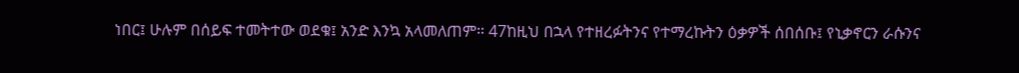ነበር፤ ሁሉም በሰይፍ ተመትተው ወደቁ፤ አንድ እንኳ አላመለጠም። 47ከዚህ በኋላ የተዘረፉትንና የተማረኩትን ዕቃዎች ሰበሰቡ፤ የኒቃኖርን ራሱንና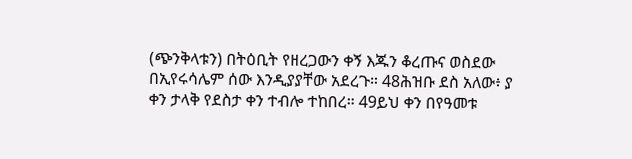(ጭንቅላቱን) በትዕቢት የዘረጋውን ቀኝ እጁን ቆረጡና ወስደው በኢየሩሳሌም ሰው እንዲያያቸው አደረጉ። 48ሕዝቡ ደስ አለው፥ ያ ቀን ታላቅ የደስታ ቀን ተብሎ ተከበረ። 49ይህ ቀን በየዓመቱ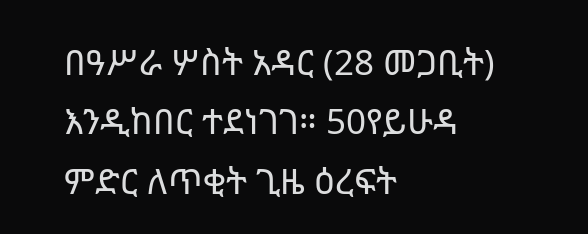በዓሥራ ሦስት አዳር (28 መጋቢት) እንዲከበር ተደነገገ። 50የይሁዳ ምድር ለጥቂት ጊዜ ዕረፍት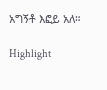አግኝቶ እፎይ አለ።

Highlight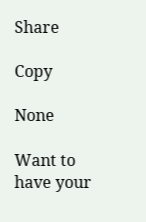Share

Copy

None

Want to have your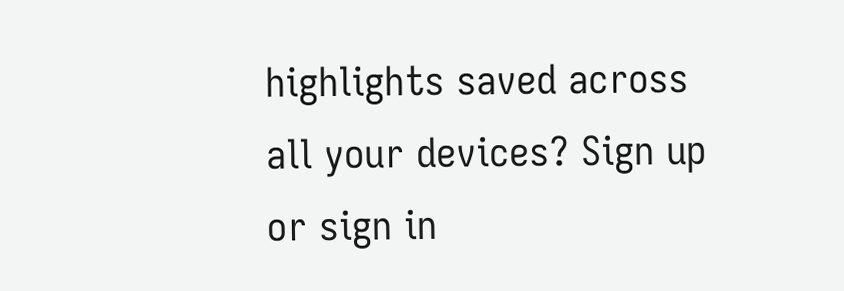highlights saved across all your devices? Sign up or sign in